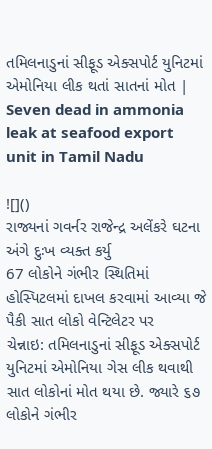તમિલનાડુનાં સીફૂડ એક્સપોર્ટ યુનિટમાં એમોનિયા લીક થતાં સાતનાં મોત | Seven dead in ammonia leak at seafood export unit in Tamil Nadu

![]()
રાજ્યનાં ગવર્નર રાજેન્દ્ર અલેંકરે ઘટના અંગે દુઃખ વ્યક્ત કર્યુ
67 લોકોને ગંભીર સ્થિતિમાં હોસ્પિટલમાં દાખલ કરવામાં આવ્યા જે પૈકી સાત લોકો વેન્ટિલેટર પર
ચેન્નાઇ: તમિલનાડુનાં સીફૂડ એક્સપોર્ટ યુનિટમાં એમોનિયા ગેસ લીક થવાથી સાત લોકોનાં મોત થયા છે. જ્યારે ૬૭ લોકોને ગંભીર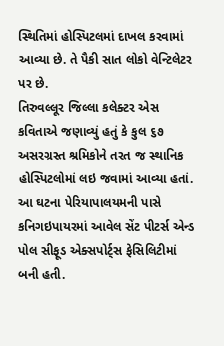સ્થિતિમાં હોસ્પિટલમાં દાખલ કરવામાં આવ્યા છે. તે પૈકી સાત લોકો વેન્ટિલેટર પર છે.
તિરુવલ્લૂર જિલ્લા કલેક્ટર એસ કવિતાએ જણાવ્યું હતું કે કુલ ૬૭ અસરગ્રસ્ત શ્રમિકોને તરત જ સ્થાનિક હોસ્પિટલોમાં લઇ જવામાં આવ્યા હતાં.
આ ઘટના પેરિયાપાલયમની પાસે કનિગઇપાયરમાં આવેલ સેંટ પીટર્સ એન્ડ પોલ સીફૂડ એક્સપોર્ટ્સ ફેસિલિટીમાં બની હતી.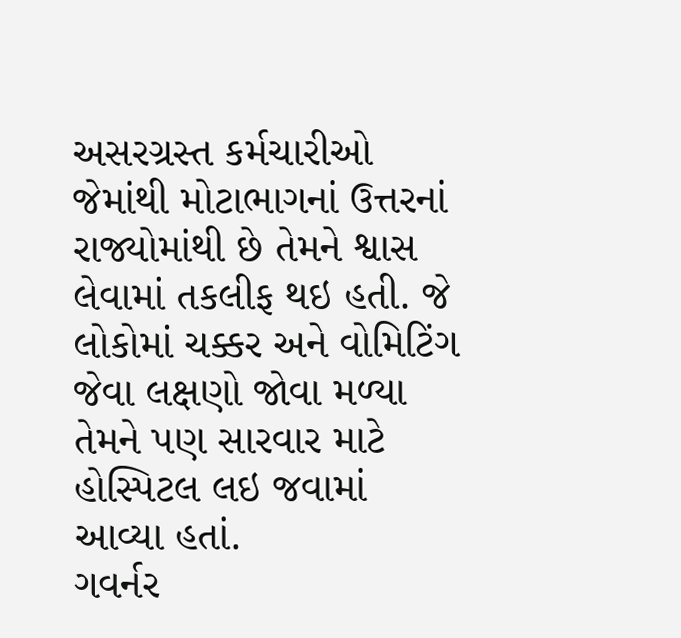અસરગ્રસ્ત કર્મચારીઓ જેમાંથી મોટાભાગનાં ઉત્તરનાં રાજ્યોમાંથી છે તેમને શ્વાસ લેવામાં તકલીફ થઇ હતી. જે લોકોમાં ચક્કર અને વોમિટિંગ જેવા લક્ષણો જોવા મળ્યા તેમને પણ સારવાર માટે હોસ્પિટલ લઇ જવામાં આવ્યા હતાં.
ગવર્નર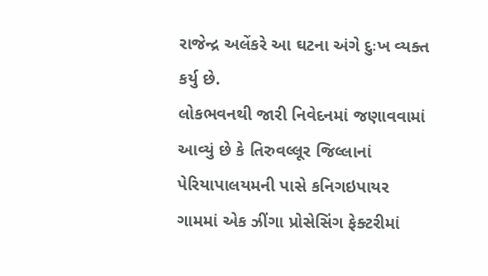રાજેન્દ્ર અલેંકરે આ ઘટના અંગે દુઃખ વ્યક્ત કર્યુ છે.
લોકભવનથી જારી નિવેદનમાં જણાવવામાં આવ્યું છે કે તિરુવલ્લૂર જિલ્લાનાં પેરિયાપાલયમની પાસે કનિગઇપાયર ગામમાં એક ઝીંગા પ્રોસેસિંગ ફેક્ટરીમાં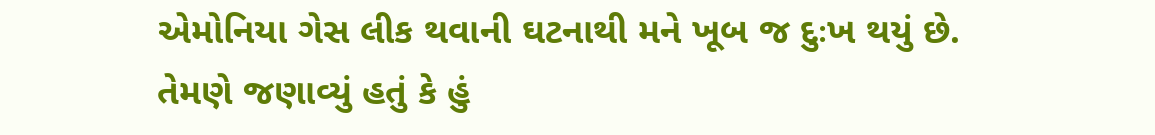એમોનિયા ગેસ લીક થવાની ઘટનાથી મને ખૂબ જ દુઃખ થયું છે.
તેમણે જણાવ્યું હતું કે હું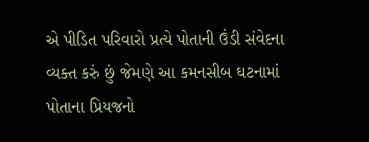એ પીડિત પરિવારો પ્રત્યે પોતાની ઉંડી સંવેદના વ્યક્ત કરું છું જેમણે આ કમનસીબ ઘટનામાં પોતાના પ્રિયજનો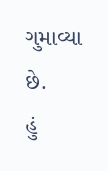ગુમાવ્યા છે.
હું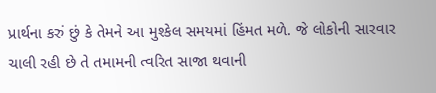પ્રાર્થના કરું છું કે તેમને આ મુશ્કેલ સમયમાં હિંમત મળે. જે લોકોની સારવાર ચાલી રહી છે તે તમામની ત્વરિત સાજા થવાની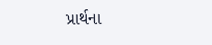પ્રાર્થના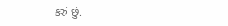કરું છું.